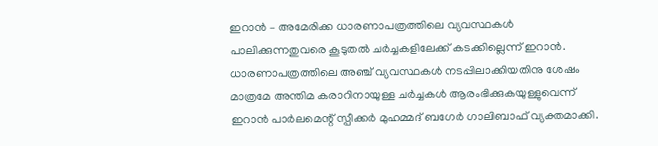ഇറാൻ – അമേരിക്ക ധാരണാപത്രത്തിലെ വ്യവസ്ഥകൾ പാലിക്കുന്നതുവരെ കൂടുതൽ ചർച്ചകളിലേക്ക് കടക്കില്ലെന്ന് ഇറാൻ. ധാരണാപത്രത്തിലെ അഞ്ച് വ്യവസ്ഥകൾ നടപ്പിലാക്കിയതിനു ശേഷം മാത്രമേ അന്തിമ കരാറിനായുള്ള ചർച്ചകൾ ആരംഭിക്കുകയുള്ളുവെന്ന് ഇറാൻ പാർലമെന്റ് സ്പീക്കർ മുഹമ്മദ് ബഗേർ ഗാലിബാഫ് വ്യക്തമാക്കി.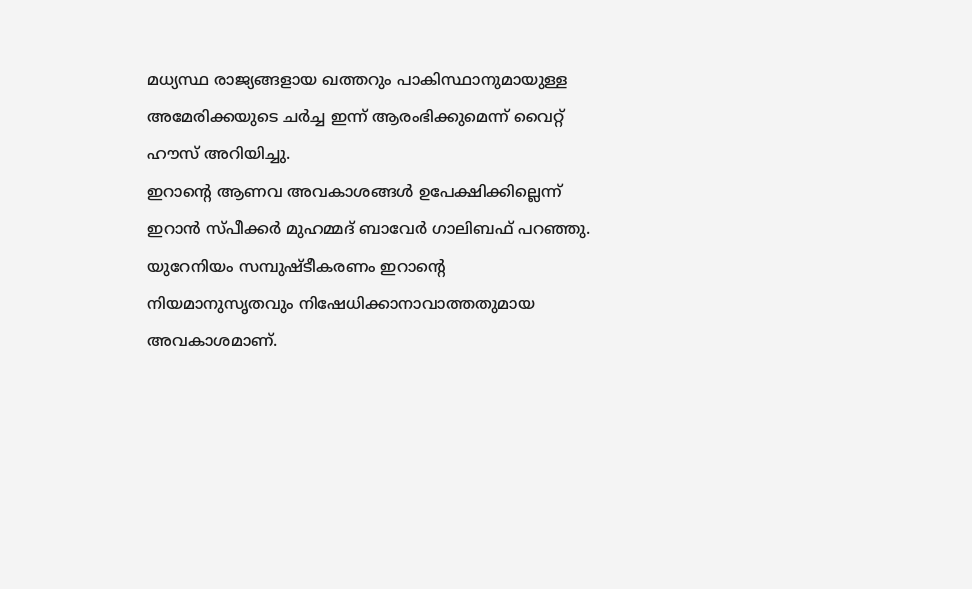മധ്യസ്ഥ രാജ്യങ്ങളായ ഖത്തറും പാകിസ്ഥാനുമായുള്ള അമേരിക്കയുടെ ചർച്ച ഇന്ന് ആരംഭിക്കുമെന്ന് വൈറ്റ് ഹൗസ് അറിയിച്ചു.
ഇറാൻ്റെ ആണവ അവകാശങ്ങൾ ഉപേക്ഷിക്കില്ലെന്ന് ഇറാൻ സ്പീക്കർ മുഹമ്മദ് ബാവേർ ഗാലിബഫ് പറഞ്ഞു. യുറേനിയം സമ്പുഷ്ടീകരണം ഇറാൻ്റെ നിയമാനുസൃതവും നിഷേധിക്കാനാവാത്തതുമായ അവകാശമാണ്.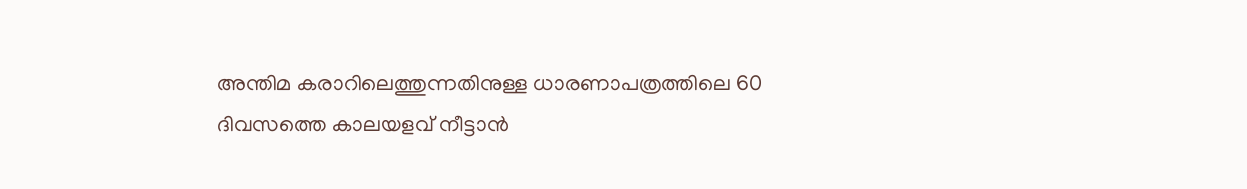അന്തിമ കരാറിലെത്തുന്നതിനുള്ള ധാരണാപത്രത്തിലെ 60 ദിവസത്തെ കാലയളവ് നീട്ടാൻ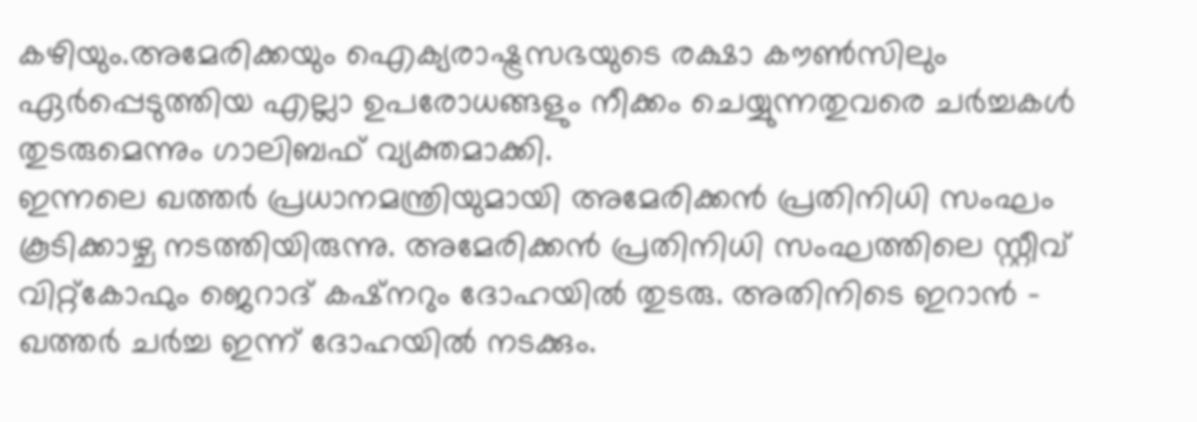കഴിയും.അമേരിക്കയും ഐക്യരാഷ്ട്രസഭയുടെ രക്ഷാ കൗൺസിലും ഏർപ്പെടുത്തിയ എല്ലാ ഉപരോധങ്ങളും നീക്കം ചെയ്യുന്നതുവരെ ചർച്ചകൾ തുടരുമെന്നും ഗാലിബഫ് വ്യക്തമാക്കി.
ഇന്നലെ ഖത്തർ പ്രധാനമന്ത്രിയുമായി അമേരിക്കൻ പ്രതിനിധി സംഘം കൂടിക്കാഴ്ച നടത്തിയിരുന്നു. അമേരിക്കൻ പ്രതിനിധി സംഘത്തിലെ സ്റ്റീവ് വിറ്റ്കോഫും ജെറാദ് കഷ്നറും ദോഹയിൽ തുടരു. അതിനിടെ ഇറാൻ – ഖത്തർ ചർച്ച ഇന്ന് ദോഹയിൽ നടക്കും.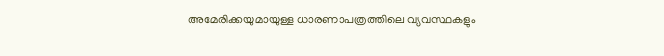അമേരിക്കയുമായുള്ള ധാരണാപത്രത്തിലെ വ്യവസ്ഥകളും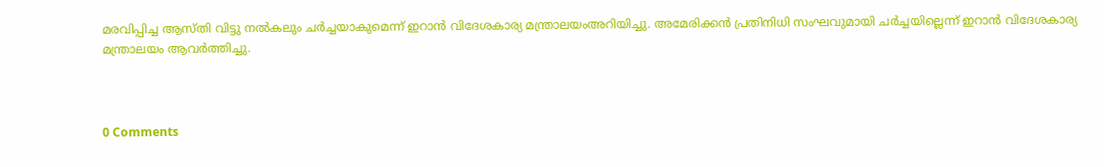മരവിപ്പിച്ച ആസ്തി വിട്ടു നൽകലും ചർച്ചയാകുമെന്ന് ഇറാൻ വിദേശകാര്യ മന്ത്രാലയംഅറിയിച്ചു. അമേരിക്കൻ പ്രതിനിധി സംഘവുമായി ചർച്ചയില്ലെന്ന് ഇറാൻ വിദേശകാര്യ മന്ത്രാലയം ആവർത്തിച്ചു.



0 Comments